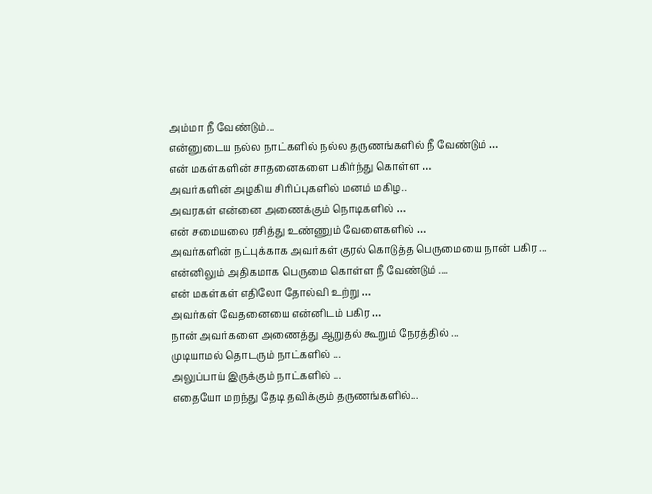அம்மா நீ வேண்டும்...
என்னுடைய நல்ல நாட்களில் நல்ல தருணங்களில் நீ வேண்டும் …
என் மகள்களின் சாதனைகளை பகிர்ந்து கொள்ள …
அவர்களின் அழகிய சிரிப்புகளில் மனம் மகிழ..
அவரகள் என்னை அணைக்கும் நொடிகளில் …
என் சமையலை ரசித்து உண்ணும் வேளைகளில் …
அவர்களின் நட்புக்காக அவர்கள் குரல் கொடுத்த பெருமையை நான் பகிர ...
என்னிலும் அதிகமாக பெருமை கொள்ள நீ வேண்டும் ....
என் மகள்கள் எதிலோ தோல்வி உற்று …
அவர்கள் வேதனையை என்னிடம் பகிர …
நான் அவர்களை அணைத்து ஆறுதல் கூறும் நேரத்தில் ...
முடியாமல் தொடரும் நாட்களில் ...
அலுப்பாய் இருக்கும் நாட்களில் ...
எதையோ மறந்து தேடி தவிக்கும் தருணங்களில்...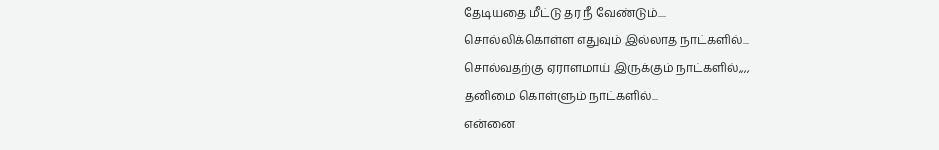தேடியதை மீட்டு தர நீ வேண்டும்....
சொல்லிக்கொள்ள எதுவும் இல்லாத நாட்களில்...
சொல்வதற்கு ஏராளமாய் இருக்கும் நாட்களில்,,,,
தனிமை கொள்ளும் நாட்களில்...
என்னை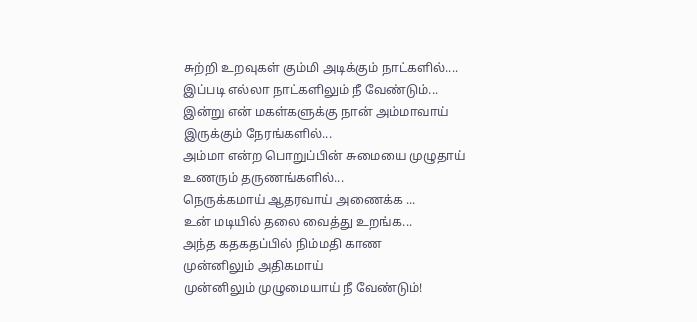சுற்றி உறவுகள் கும்மி அடிக்கும் நாட்களில்....
இப்படி எல்லா நாட்களிலும் நீ வேண்டும்...
இன்று என் மகள்களுக்கு நான் அம்மாவாய் இருக்கும் நேரங்களில்...
அம்மா என்ற பொறுப்பின் சுமையை முழுதாய் உணரும் தருணங்களில்...
நெருக்கமாய் ஆதரவாய் அணைக்க ...
உன் மடியில் தலை வைத்து உறங்க...
அந்த கதகதப்பில் நிம்மதி காண
முன்னிலும் அதிகமாய்
முன்னிலும் முழுமையாய் நீ வேண்டும்!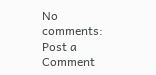No comments:
Post a Comment